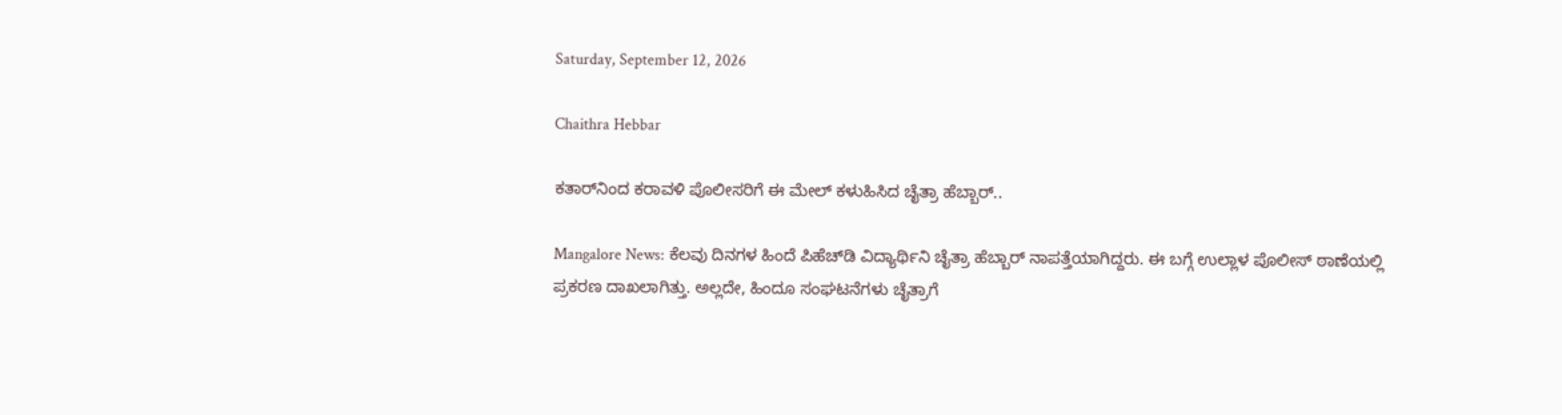Saturday, September 12, 2026

Chaithra Hebbar

ಕತಾರ್‌ನಿಂದ ಕರಾವಳಿ ಪೊಲೀಸರಿಗೆ ಈ ಮೇಲ್ ಕಳುಹಿಸಿದ ಚೈತ್ರಾ ಹೆಬ್ಬಾರ್..

Mangalore News: ಕೆಲವು ದಿನಗಳ ಹಿಂದೆ ಪಿಹೆಚ್‌ಡಿ ವಿದ್ಯಾರ್ಥಿನಿ ಚೈತ್ರಾ ಹೆಬ್ಬಾರ್ ನಾಪತ್ತೆಯಾಗಿದ್ದರು. ಈ ಬಗ್ಗೆ ಉಲ್ಲಾಳ ಪೊಲೀಸ್ ಠಾಣೆಯಲ್ಲಿ ಪ್ರಕರಣ ದಾಖಲಾಗಿತ್ತು. ಅಲ್ಲದೇ, ಹಿಂದೂ ಸಂಘಟನೆಗಳು ಚೈತ್ರಾಗೆ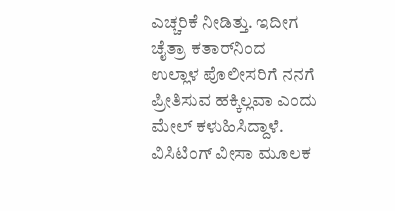ಎಚ್ಚರಿಕೆ ನೀಡಿತ್ತು. ಇದೀಗ ಚೈತ್ರಾ ಕತಾರ್‌ನಿಂದ ಉಲ್ಲಾಳ ಪೊಲೀಸರಿಗೆ ನನಗೆ ಪ್ರೀತಿಸುವ ಹಕ್ಕಿಲ್ಲವಾ ಎಂದು ಮೇಲ್ ಕಳುಹಿಸಿದ್ದಾಳೆ. ವಿಸಿಟಿಂಗ್ ವೀಸಾ ಮೂಲಕ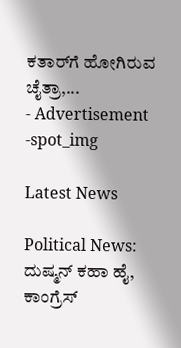ಕತಾರ್‌ಗೆ ಹೋಗಿರುವ ಚೈತ್ರಾ,...
- Advertisement -spot_img

Latest News

Political News: ದುಷ್ಮನ್ ಕಹಾ ಹೈ, ಕಾಂಗ್ರೆಸ್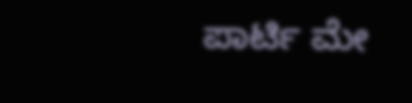ಪಾರ್ಟಿ ಮೇ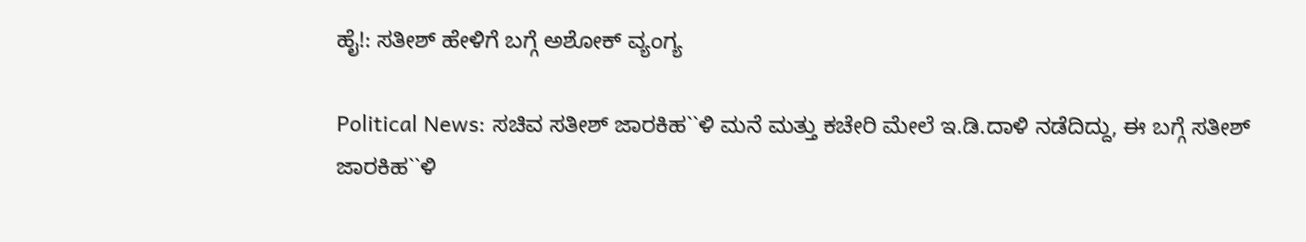ಹೈ!: ಸತೀಶ್ ಹೇಳಿಗೆ ಬಗ್ಗೆ ಅಶೋಕ್ ವ್ಯಂಗ್ಯ

Political News: ಸಚಿವ ಸತೀಶ್ ಜಾರಕಿಹ``ಳಿ ಮನೆ ಮತ್ತು ಕಚೇರಿ ಮೇಲೆ ಇ.ಡಿ.ದಾಳಿ ನಡೆದಿದ್ದು, ಈ ಬಗ್ಗೆ ಸತೀಶ್ ಜಾರಕಿಹ``ಳಿ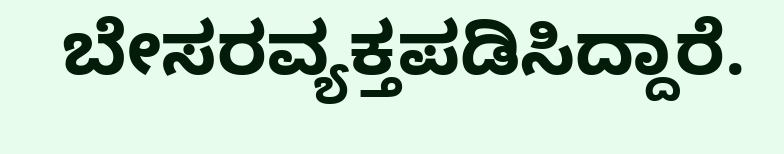ಬೇಸರವ್ಯಕ್ತಪಡಿಸಿದ್ದಾರೆ.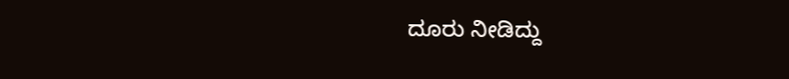ದೂರು ನೀಡಿದ್ದು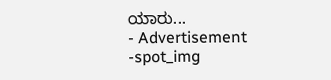ಯಾರು...
- Advertisement -spot_img